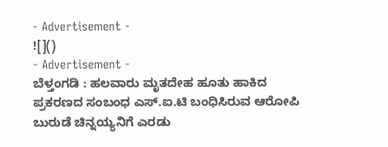- Advertisement -
![]()
- Advertisement -
ಬೆಳ್ತಂಗಡಿ : ಹಲವಾರು ಮೃತದೇಹ ಹೂತು ಹಾಕಿದ ಪ್ರಕರಣದ ಸಂಬಂಧ ಎಸ್.ಐ.ಟಿ ಬಂಧಿಸಿರುವ ಆರೋಪಿ ಬುರುಡೆ ಚಿನ್ನಯ್ಯನಿಗೆ ಎರಡು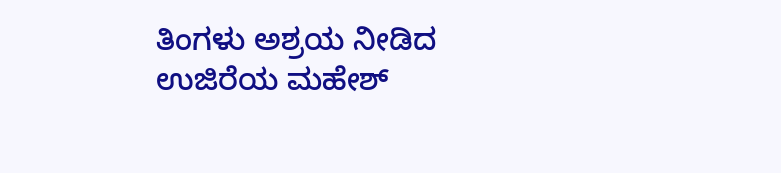ತಿಂಗಳು ಅಶ್ರಯ ನೀಡಿದ ಉಜಿರೆಯ ಮಹೇಶ್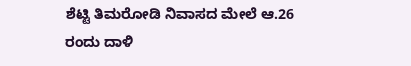ಶೆಟ್ಟಿ ತಿಮರೋಡಿ ನಿವಾಸದ ಮೇಲೆ ಆ.26 ರಂದು ದಾಳಿ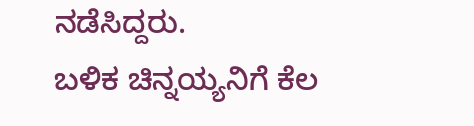ನಡೆಸಿದ್ದರು.
ಬಳಿಕ ಚಿನ್ನಯ್ಯನಿಗೆ ಕೆಲ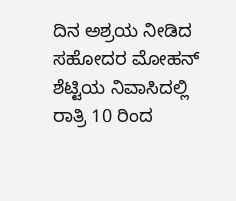ದಿನ ಅಶ್ರಯ ನೀಡಿದ ಸಹೋದರ ಮೋಹನ್ ಶೆಟ್ಟಿಯ ನಿವಾಸಿದಲ್ಲಿ ರಾತ್ರಿ 10 ರಿಂದ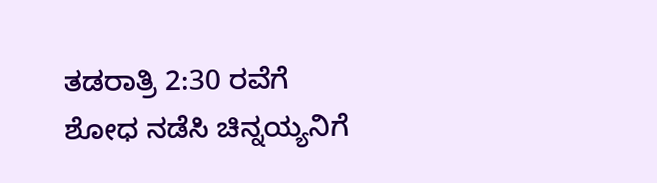ತಡರಾತ್ರಿ 2:30 ರವೆಗೆ ಶೋಧ ನಡೆಸಿ ಚಿನ್ನಯ್ಯನಿಗೆ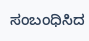ಸಂಬಂಧಿಸಿದ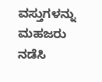ವಸ್ತುಗಳನ್ನು ಮಹಜರು ನಡೆಸಿ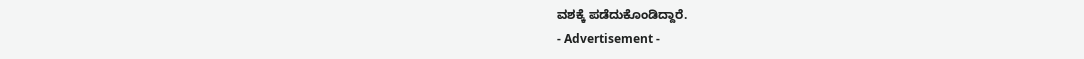ವಶಕ್ಕೆ ಪಡೆದುಕೊಂಡಿದ್ದಾರೆ.
- Advertisement -